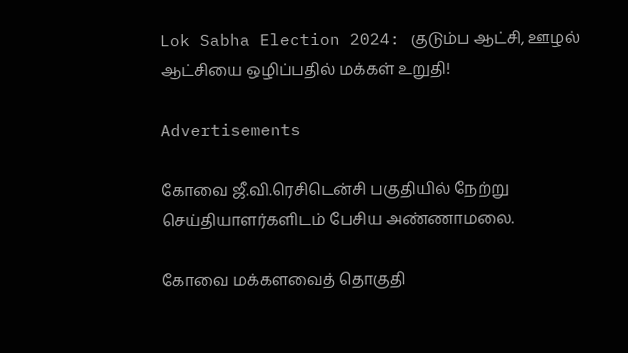Lok Sabha Election 2024: குடும்ப ஆட்சி, ஊழல் ஆட்சியை ஒழிப்பதில் மக்கள் உறுதி!

Advertisements

கோவை ஜீ.வி.ரெசிடென்சி பகுதியில் நேற்று செய்தியாளர்களிடம் பேசிய அண்ணாமலை.

கோவை மக்களவைத் தொகுதி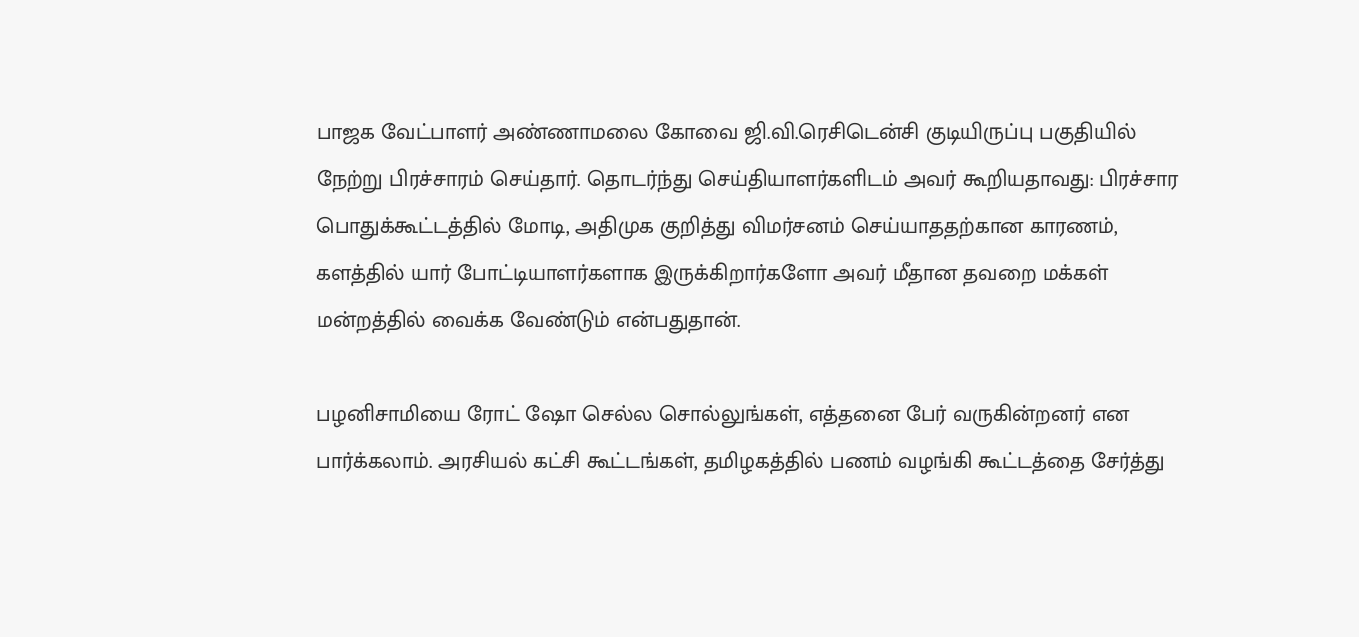பாஜக வேட்பாளர் அண்ணாமலை கோவை ஜி.வி.ரெசிடென்சி குடியிருப்பு பகுதியில் நேற்று பிரச்சாரம் செய்தார். தொடர்ந்து செய்தியாளர்களிடம் அவர் கூறியதாவது: பிரச்சார பொதுக்கூட்டத்தில் மோடி, அதிமுக குறித்து விமர்சனம் செய்யாததற்கான காரணம், களத்தில் யார் போட்டியாளர்களாக இருக்கிறார்களோ அவர் மீதான தவறை மக்கள் மன்றத்தில் வைக்க வேண்டும் என்பதுதான்.

பழனிசாமியை ரோட் ஷோ செல்ல சொல்லுங்கள், எத்தனை பேர் வருகின்றனர் என பார்க்கலாம். அரசியல் கட்சி கூட்டங்கள், தமிழகத்தில் பணம் வழங்கி கூட்டத்தை சேர்த்து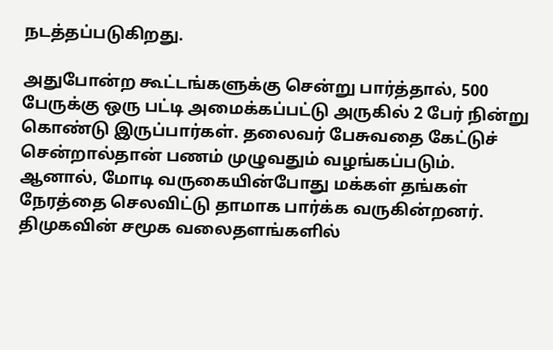நடத்தப்படுகிறது.

அதுபோன்ற கூட்டங்களுக்கு சென்று பார்த்தால், 500 பேருக்கு ஒரு பட்டி அமைக்கப்பட்டு அருகில் 2 பேர் நின்று கொண்டு இருப்பார்கள். தலைவர் பேசுவதை கேட்டுச் சென்றால்தான் பணம் முழுவதும் வழங்கப்படும். ஆனால், மோடி வருகையின்போது மக்கள் தங்கள் நேரத்தை செலவிட்டு தாமாக பார்க்க வருகின்றனர். திமுகவின் சமூக வலைதளங்களில்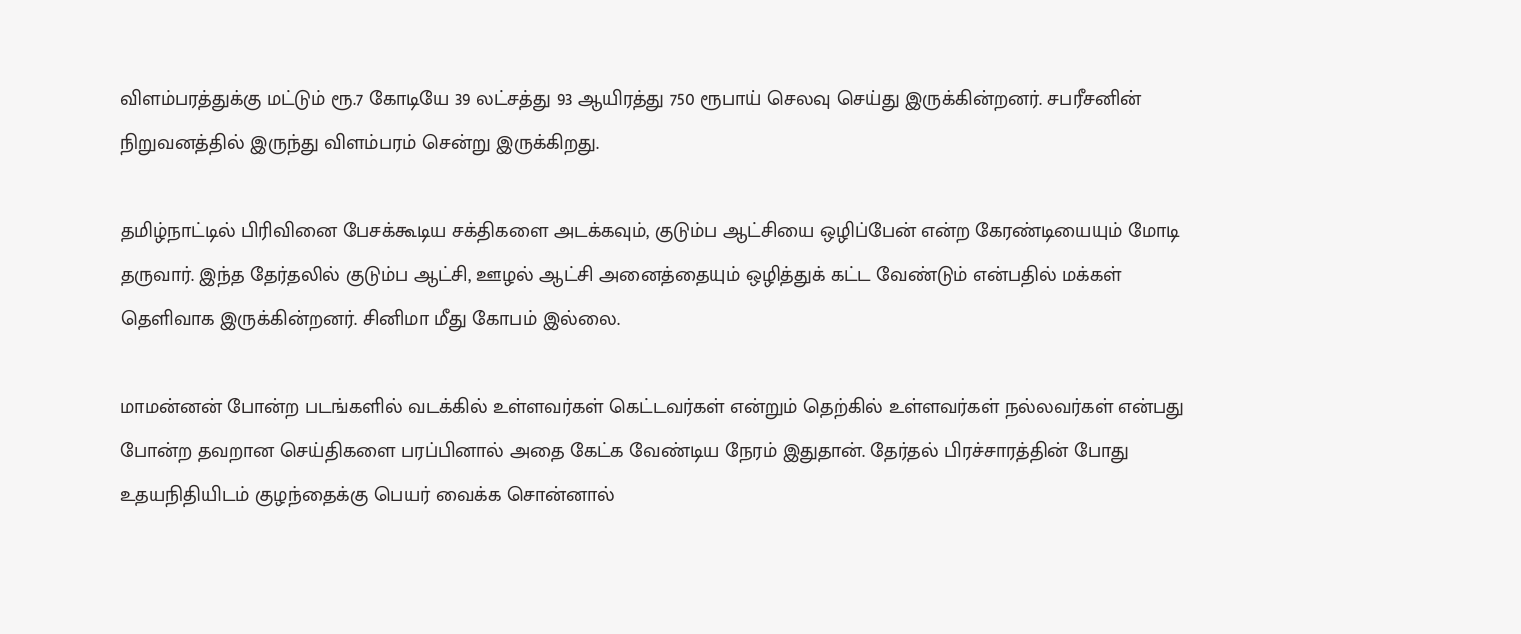விளம்பரத்துக்கு மட்டும் ரூ.7 கோடியே 39 லட்சத்து 93 ஆயிரத்து 750 ரூபாய் செலவு செய்து இருக்கின்றனர். சபரீசனின் நிறுவனத்தில் இருந்து விளம்பரம் சென்று இருக்கிறது.

தமிழ்நாட்டில் பிரிவினை பேசக்கூடிய சக்திகளை அடக்கவும், குடும்ப ஆட்சியை ஒழிப்பேன் என்ற கேரண்டியையும் மோடி தருவார். இந்த தேர்தலில் குடும்ப ஆட்சி, ஊழல் ஆட்சி அனைத்தையும் ஒழித்துக் கட்ட வேண்டும் என்பதில் மக்கள் தெளிவாக இருக்கின்றனர். சினிமா மீது கோபம் இல்லை.

மாமன்னன் போன்ற படங்களில் வடக்கில் உள்ளவர்கள் கெட்டவர்கள் என்றும் தெற்கில் உள்ளவர்கள் நல்லவர்கள் என்பது போன்ற தவறான செய்திகளை பரப்பினால் அதை கேட்க வேண்டிய நேரம் இதுதான். தேர்தல் பிரச்சாரத்தின் போது உதயநிதியிடம் குழந்தைக்கு பெயர் வைக்க சொன்னால்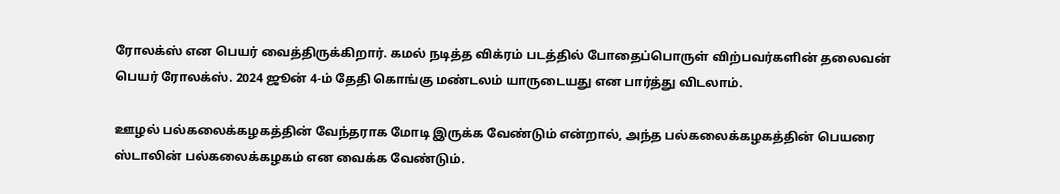ரோலக்ஸ் என பெயர் வைத்திருக்கிறார். கமல் நடித்த விக்ரம் படத்தில் போதைப்பொருள் விற்பவர்களின் தலைவன் பெயர் ரோலக்ஸ். 2024 ஜூன் 4-ம் தேதி கொங்கு மண்டலம் யாருடையது என பார்த்து விடலாம்.

ஊழல் பல்கலைக்கழகத்தின் வேந்தராக மோடி இருக்க வேண்டும் என்றால், அந்த பல்கலைக்கழகத்தின் பெயரை ஸ்டாலின் பல்கலைக்கழகம் என வைக்க வேண்டும்.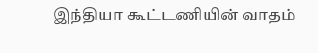இந்தியா கூட்டணியின் வாதம்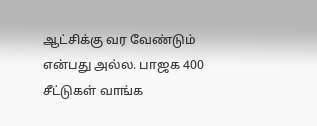ஆட்சிக்கு வர வேண்டும் என்பது அல்ல. பாஜக 400 சீட்டுகள் வாங்க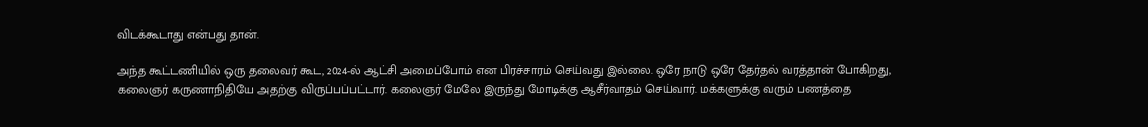விடக்கூடாது என்பது தான்.

அந்த கூட்டணியில் ஒரு தலைவர் கூட, 2024-ல் ஆட்சி அமைப்போம் என பிரச்சாரம் செய்வது இல்லை. ஒரே நாடு ஒரே தேர்தல் வரத்தான் போகிறது, கலைஞர் கருணாநிதியே அதற்கு விருப்பப்பட்டார். கலைஞர் மேலே இருந்து மோடிக்கு ஆசீர்வாதம் செய்வார். மக்களுக்கு வரும் பணத்தை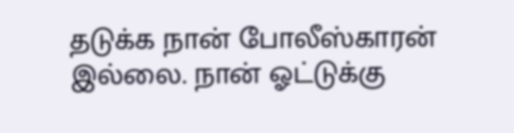தடுக்க நான் போலீஸ்காரன் இல்லை. நான் ஓட்டுக்கு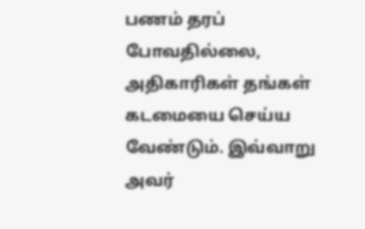பணம் தரப் போவதில்லை, அதிகாரிகள் தங்கள் கடமையை செய்ய வேண்டும். இவ்வாறு அவர்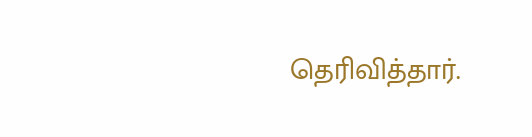தெரிவித்தார்.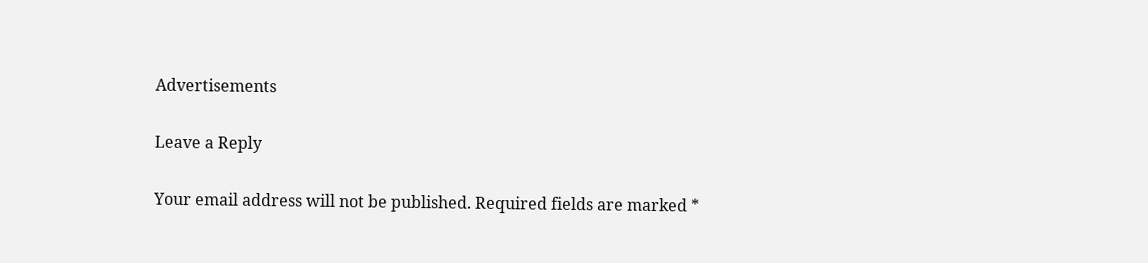Advertisements

Leave a Reply

Your email address will not be published. Required fields are marked *